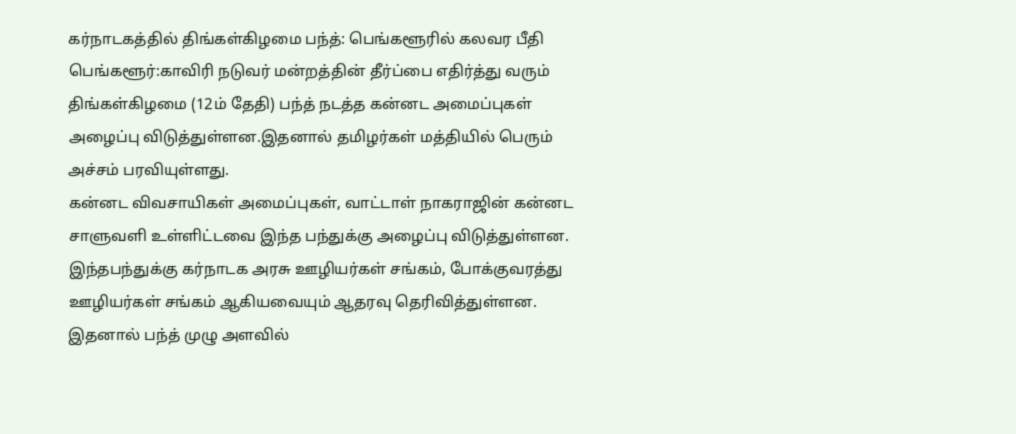கர்நாடகத்தில் திங்கள்கிழமை பந்த்: பெங்களூரில் கலவர பீதி
பெங்களூர்:காவிரி நடுவர் மன்றத்தின் தீர்ப்பை எதிர்த்து வரும் திங்கள்கிழமை (12ம் தேதி) பந்த் நடத்த கன்னட அமைப்புகள் அழைப்பு விடுத்துள்ளன.இதனால் தமிழர்கள் மத்தியில் பெரும் அச்சம் பரவியுள்ளது.
கன்னட விவசாயிகள் அமைப்புகள், வாட்டாள் நாகராஜின் கன்னட சாளுவளி உள்ளிட்டவை இந்த பந்துக்கு அழைப்பு விடுத்துள்ளன. இந்தபந்துக்கு கர்நாடக அரசு ஊழியர்கள் சங்கம், போக்குவரத்து ஊழியர்கள் சங்கம் ஆகியவையும் ஆதரவு தெரிவித்துள்ளன.
இதனால் பந்த் முழு அளவில்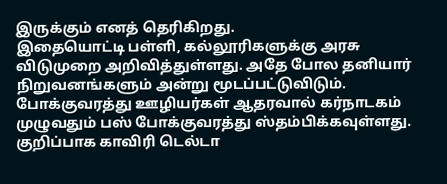இருக்கும் எனத் தெரிகிறது.
இதையொட்டி பள்ளி, கல்லூரிகளுக்கு அரசு விடுமுறை அறிவித்துள்ளது. அதே போல தனியார் நிறுவனங்களும் அன்று மூடப்பட்டுவிடும்.
போக்குவரத்து ஊழியர்கள் ஆதரவால் கர்நாடகம் முழுவதும் பஸ் போக்குவரத்து ஸ்தம்பிக்கவுள்ளது.
குறிப்பாக காவிரி டெல்டா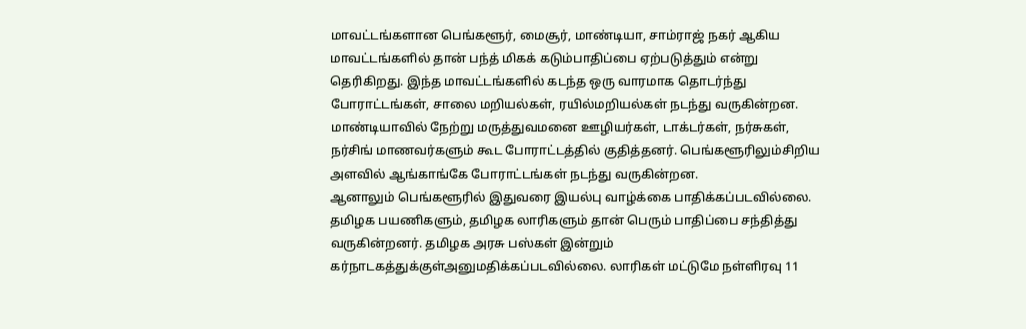மாவட்டங்களான பெங்களூர், மைசூர், மாண்டியா, சாம்ராஜ் நகர் ஆகிய மாவட்டங்களில் தான் பந்த் மிகக் கடும்பாதிப்பை ஏற்படுத்தும் என்று தெரிகிறது. இந்த மாவட்டங்களில் கடந்த ஒரு வாரமாக தொடர்ந்து போராட்டங்கள், சாலை மறியல்கள், ரயில்மறியல்கள் நடந்து வருகின்றன.
மாண்டியாவில் நேற்று மருத்துவமனை ஊழியர்கள், டாக்டர்கள், நர்சுகள், நர்சிங் மாணவர்களும் கூட போராட்டத்தில் குதித்தனர். பெங்களூரிலும்சிறிய அளவில் ஆங்காங்கே போராட்டங்கள் நடந்து வருகின்றன.
ஆனாலும் பெங்களூரில் இதுவரை இயல்பு வாழ்க்கை பாதிக்கப்படவில்லை.
தமிழக பயணிகளும், தமிழக லாரிகளும் தான் பெரும் பாதிப்பை சந்தித்து வருகின்றனர். தமிழக அரசு பஸ்கள் இன்றும் கர்நாடகத்துக்குள்அனுமதிக்கப்படவில்லை. லாரிகள் மட்டுமே நள்ளிரவு 11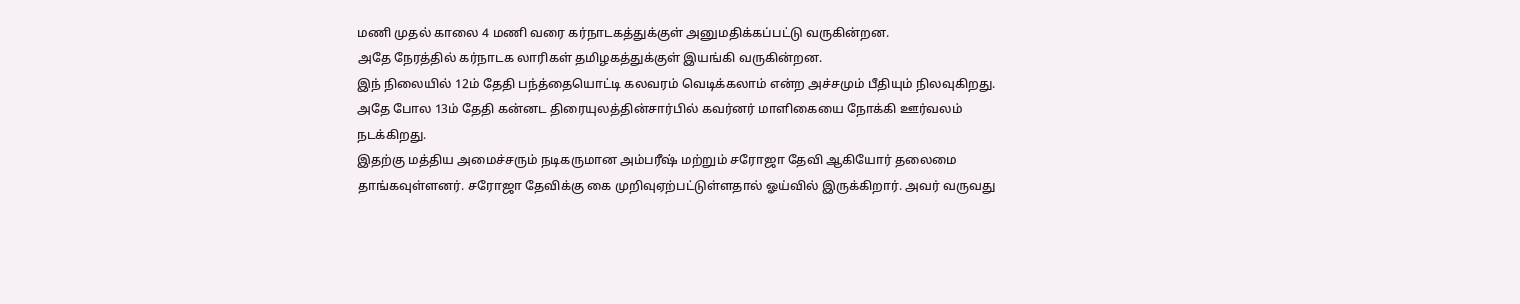மணி முதல் காலை 4 மணி வரை கர்நாடகத்துக்குள் அனுமதிக்கப்பட்டு வருகின்றன.
அதே நேரத்தில் கர்நாடக லாரிகள் தமிழகத்துக்குள் இயங்கி வருகின்றன.
இந் நிலையில் 12ம் தேதி பந்த்தையொட்டி கலவரம் வெடிக்கலாம் என்ற அச்சமும் பீதியும் நிலவுகிறது. அதே போல 13ம் தேதி கன்னட திரையுலத்தின்சார்பில் கவர்னர் மாளிகையை நோக்கி ஊர்வலம் நடக்கிறது.
இதற்கு மத்திய அமைச்சரும் நடிகருமான அம்பரீஷ் மற்றும் சரோஜா தேவி ஆகியோர் தலைமை தாங்கவுள்ளனர். சரோஜா தேவிக்கு கை முறிவுஏற்பட்டுள்ளதால் ஓய்வில் இருக்கிறார். அவர் வருவது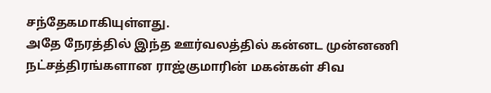சந்தேகமாகியுள்ளது.
அதே நேரத்தில் இந்த ஊர்வலத்தில் கன்னட முன்னணி நட்சத்திரங்களான ராஜ்குமாரின் மகன்கள் சிவ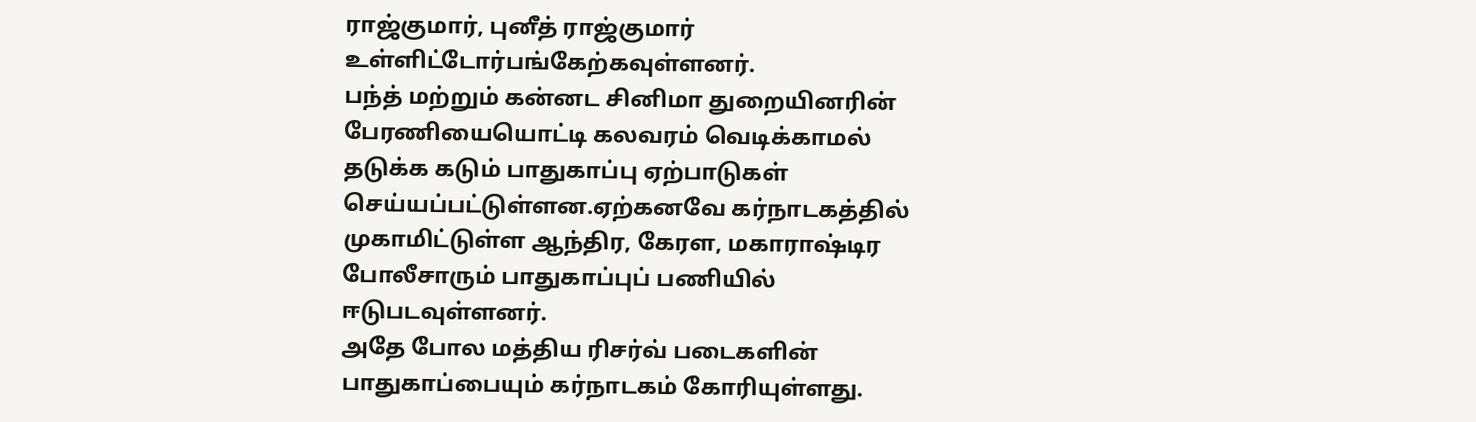ராஜ்குமார், புனீத் ராஜ்குமார் உள்ளிட்டோர்பங்கேற்கவுள்ளனர்.
பந்த் மற்றும் கன்னட சினிமா துறையினரின் பேரணியையொட்டி கலவரம் வெடிக்காமல் தடுக்க கடும் பாதுகாப்பு ஏற்பாடுகள் செய்யப்பட்டுள்ளன.ஏற்கனவே கர்நாடகத்தில் முகாமிட்டுள்ள ஆந்திர, கேரள, மகாராஷ்டிர போலீசாரும் பாதுகாப்புப் பணியில் ஈடுபடவுள்ளனர்.
அதே போல மத்திய ரிசர்வ் படைகளின் பாதுகாப்பையும் கர்நாடகம் கோரியுள்ளது.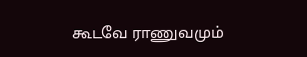கூடவே ராணுவமும்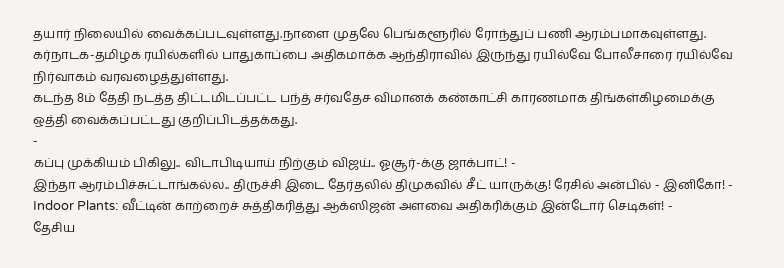தயார் நிலையில் வைக்கப்படவுள்ளது.நாளை முதலே பெங்களூரில் ரோந்துப் பணி ஆரம்பமாகவுள்ளது.
கர்நாடக-தமிழக ரயில்களில் பாதுகாப்பை அதிகமாக்க ஆந்திராவில் இருந்து ரயில்வே போலீசாரை ரயில்வே நிர்வாகம் வரவழைத்துள்ளது.
கடந்த 8ம் தேதி நடத்த திட்டமிடப்பட்ட பந்த் சர்வதேச விமானக் கண்காட்சி காரணமாக திங்கள்கிழமைக்கு ஒத்தி வைக்கப்பட்டது குறிப்பிடத்தக்கது.
-
கப்பு முக்கியம் பிகிலு.. விடாபிடியாய் நிற்கும் விஜய்.. ஓசூர்-க்கு ஜாக்பாட்! -
இந்தா ஆரம்பிச்சுட்டாங்கல்ல.. திருச்சி இடை தேர்தலில் திமுகவில் சீட் யாருக்கு! ரேசில் அன்பில் - இனிகோ! -
Indoor Plants: வீட்டின் காற்றைச் சுத்திகரித்து ஆக்ஸிஜன் அளவை அதிகரிக்கும் இன்டோர் செடிகள்! -
தேசிய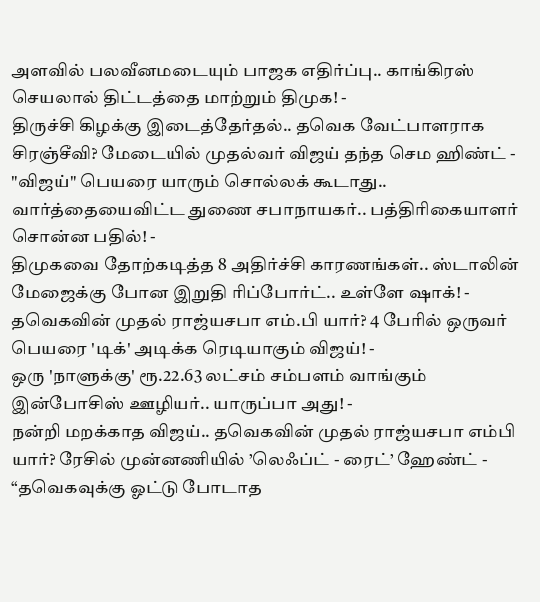அளவில் பலவீனமடையும் பாஜக எதிர்ப்பு.. காங்கிரஸ் செயலால் திட்டத்தை மாற்றும் திமுக! -
திருச்சி கிழக்கு இடைத்தேர்தல்.. தவெக வேட்பாளராக சிரஞ்சீவி? மேடையில் முதல்வர் விஜய் தந்த செம ஹிண்ட் -
"விஜய்" பெயரை யாரும் சொல்லக் கூடாது.. வார்த்தையைவிட்ட துணை சபாநாயகர்.. பத்திரிகையாளர் சொன்ன பதில்! -
திமுகவை தோற்கடித்த 8 அதிர்ச்சி காரணங்கள்.. ஸ்டாலின் மேஜைக்கு போன இறுதி ரிப்போர்ட்.. உள்ளே ஷாக்! -
தவெகவின் முதல் ராஜ்யசபா எம்.பி யார்? 4 பேரில் ஒருவர் பெயரை 'டிக்' அடிக்க ரெடியாகும் விஜய்! -
ஒரு 'நாளுக்கு' ரூ.22.63 லட்சம் சம்பளம் வாங்கும் இன்போசிஸ் ஊழியர்.. யாருப்பா அது! -
நன்றி மறக்காத விஜய்.. தவெகவின் முதல் ராஜ்யசபா எம்பி யார்? ரேசில் முன்னணியில் ’லெஃப்ட் - ரைட்’ ஹேண்ட் -
“தவெகவுக்கு ஓட்டு போடாத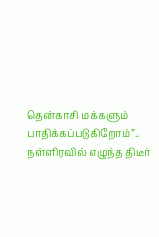தென்காசி மக்களும் பாதிக்கப்படுகிறோம்”.. நள்ளிரவில் எழுந்த திடீர்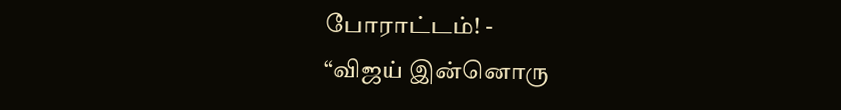போராட்டம்! -
“விஜய் இன்னொரு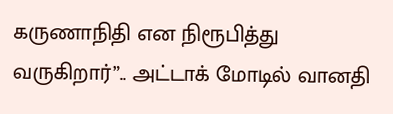கருணாநிதி என நிரூபித்து வருகிறார்”.. அட்டாக் மோடில் வானதி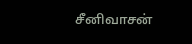சீனிவாசன்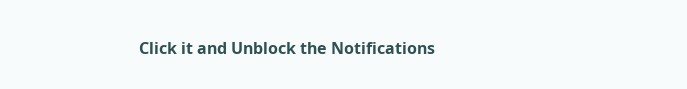Click it and Unblock the Notifications